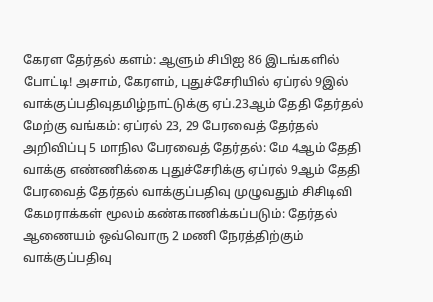கேரள தேர்தல் களம்: ஆளும் சிபிஐ 86 இடங்களில் போட்டி! அசாம், கேரளம், புதுச்சேரியில் ஏப்ரல் 9இல் வாக்குப்பதிவுதமிழ்நாட்டுக்கு ஏப்.23ஆம் தேதி தேர்தல் மேற்கு வங்கம்: ஏப்ரல் 23, 29 பேரவைத் தேர்தல் அறிவிப்பு 5 மாநில பேரவைத் தேர்தல்: மே 4ஆம் தேதி வாக்கு எண்ணிக்கை புதுச்சேரிக்கு ஏப்ரல் 9ஆம் தேதி பேரவைத் தேர்தல் வாக்குப்பதிவு முழுவதும் சிசிடிவி கேமராக்கள் மூலம் கண்காணிக்கப்படும்: தேர்தல் ஆணையம் ஒவ்வொரு 2 மணி நேரத்திற்கும் வாக்குப்பதிவு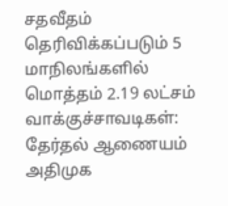சதவீதம் தெரிவிக்கப்படும் 5 மாநிலங்களில் மொத்தம் 2.19 லட்சம் வாக்குச்சாவடிகள்: தேர்தல் ஆணையம் அதிமுக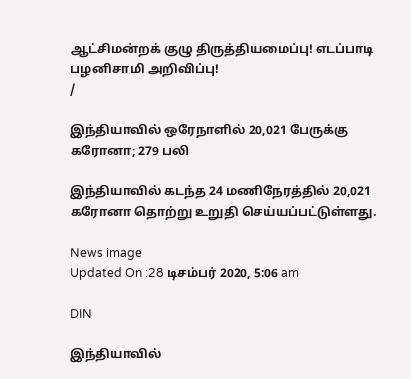ஆட்சிமன்றக் குழு திருத்தியமைப்பு! எடப்பாடி பழனிசாமி அறிவிப்பு!
/

இந்தியாவில் ஒரேநாளில் 20,021 பேருக்கு கரோனா; 279 பலி

இந்தியாவில் கடந்த 24 மணிநேரத்தில் 20,021 கரோனா தொற்று உறுதி செய்யப்பட்டுள்ளது.

News image
Updated On :28 டிசம்பர் 2020, 5:06 am

DIN

இந்தியாவில்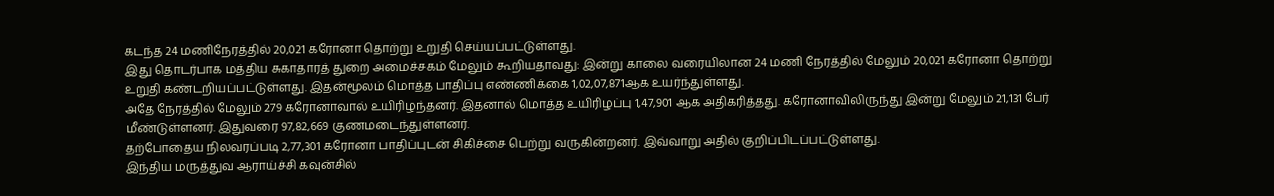கடந்த 24 மணிநேரத்தில் 20,021 கரோனா தொற்று உறுதி செய்யப்பட்டுள்ளது.
இது தொடர்பாக மத்திய சுகாதாரத் துறை அமைச்சகம் மேலும் கூறியதாவது: இன்று காலை வரையிலான 24 மணி நேரத்தில் மேலும் 20,021 கரோனா தொற்று உறுதி கண்டறியப்பட்டுள்ளது. இதன்மூலம் மொத்த பாதிப்பு எண்ணிக்கை 1,02,07,871ஆக உயர்ந்துள்ளது.
அதே நேரத்தில் மேலும் 279 கரோனாவால் உயிரிழந்தனர். இதனால் மொத்த உயிரிழப்பு 1,47,901 ஆக அதிகரித்தது. கரோனாவிலிருந்து இன்று மேலும் 21,131 பேர் மீண்டுள்ளனர். இதுவரை 97,82,669 குணமடைந்துள்ளனர்.
தற்போதைய நிலவரப்படி 2,77,301 கரோனா பாதிப்புடன் சிகிச்சை பெற்று வருகின்றனர். இவ்வாறு அதில் குறிப்பிடப்பட்டுள்ளது.
இந்திய மருத்துவ ஆராய்ச்சி கவுன்சில்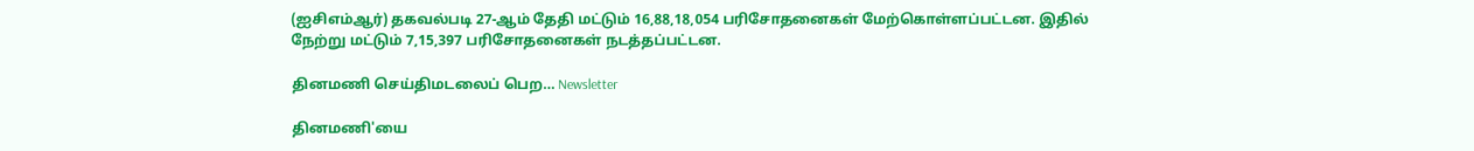(ஐசிஎம்ஆர்) தகவல்படி 27-ஆம் தேதி மட்டும் 16,88,18,054 பரிசோதனைகள் மேற்கொள்ளப்பட்டன. இதில் நேற்று மட்டும் 7,15,397 பரிசோதனைகள் நடத்தப்பட்டன.

தினமணி செய்திமடலைப் பெற... Newsletter

தினமணி'யை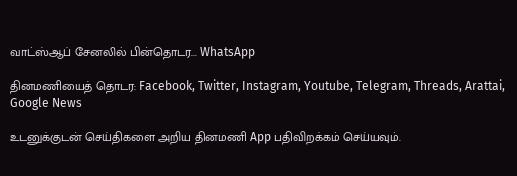வாட்ஸ்ஆப் சேனலில் பின்தொடர... WhatsApp

தினமணியைத் தொடர: Facebook, Twitter, Instagram, Youtube, Telegram, Threads, Arattai, Google News

உடனுக்குடன் செய்திகளை அறிய தினமணி App பதிவிறக்கம் செய்யவும்.